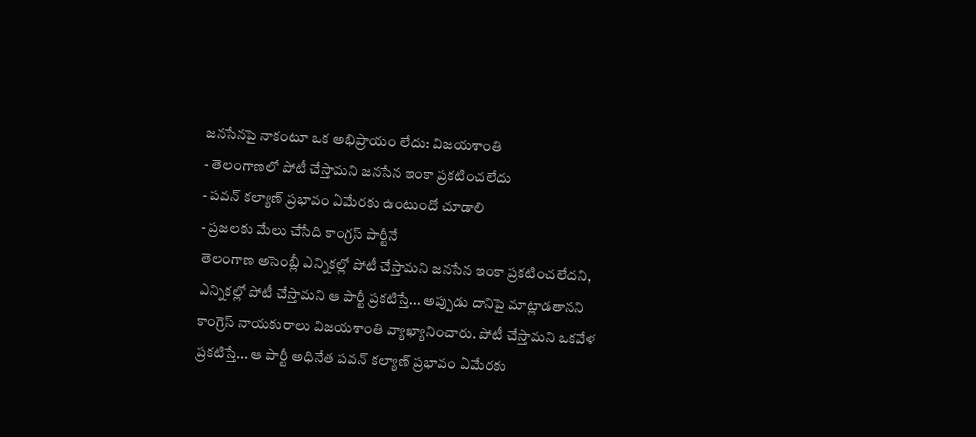జనసేనపై నాకంటూ ఒక అభిప్రాయం లేదు: విజయశాంతి
- తెలంగాణలో పోటీ చేస్తామని జనసేన ఇంకా ప్రకటించలేదు
- పవన్ కల్యాణ్ ప్రభావం ఏమేరకు ఉంటుందో చూడాలి
- ప్రజలకు మేలు చేసేది కాంగ్రస్ పార్టీనే
తెలంగాణ అసెంబ్లీ ఎన్నికల్లో పోటీ చేస్తామని జనసేన ఇంకా ప్రకటించలేదని, ఎన్నికల్లో పోటీ చేస్తామని ఆ పార్టీ ప్రకటిస్తే... అప్పుడు దానిపై మాట్లాడతానని కాంగ్రెస్ నాయకురాలు విజయశాంతి వ్యాఖ్యానించారు. పోటీ చేస్తామని ఒకవేళ ప్రకటిస్తే... ఆ పార్టీ అధినేత పవన్ కల్యాణ్ ప్రభావం ఏమేరకు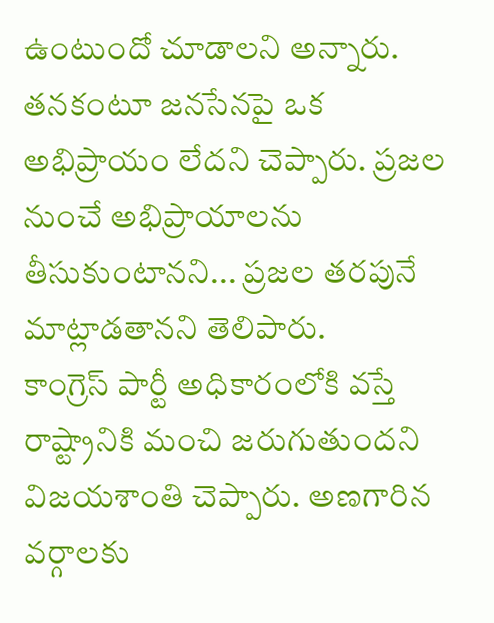ఉంటుందో చూడాలని అన్నారు. తనకంటూ జనసేనపై ఒక అభిప్రాయం లేదని చెప్పారు. ప్రజల నుంచే అభిప్రాయాలను తీసుకుంటానని... ప్రజల తరపునే మాట్లాడతానని తెలిపారు.
కాంగ్రెస్ పార్టీ అధికారంలోకి వస్తే రాష్ట్రానికి మంచి జరుగుతుందని విజయశాంతి చెప్పారు. అణగారిన వర్గాలకు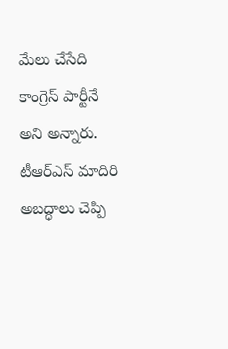మేలు చేసేది కాంగ్రెస్ పార్టీనే అని అన్నారు. టీఆర్ఎస్ మాదిరి అబద్ధాలు చెప్పి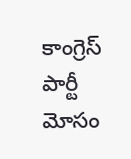కాంగ్రెస్ పార్టీ మోసం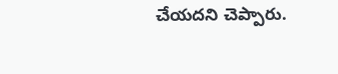చేయదని చెప్పారు.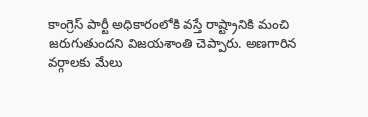కాంగ్రెస్ పార్టీ అధికారంలోకి వస్తే రాష్ట్రానికి మంచి జరుగుతుందని విజయశాంతి చెప్పారు. అణగారిన వర్గాలకు మేలు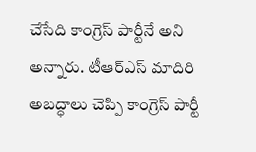చేసేది కాంగ్రెస్ పార్టీనే అని అన్నారు. టీఆర్ఎస్ మాదిరి అబద్ధాలు చెప్పి కాంగ్రెస్ పార్టీ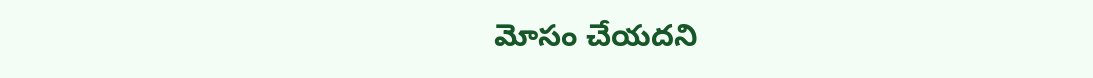మోసం చేయదని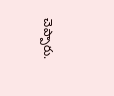చెప్పారు.